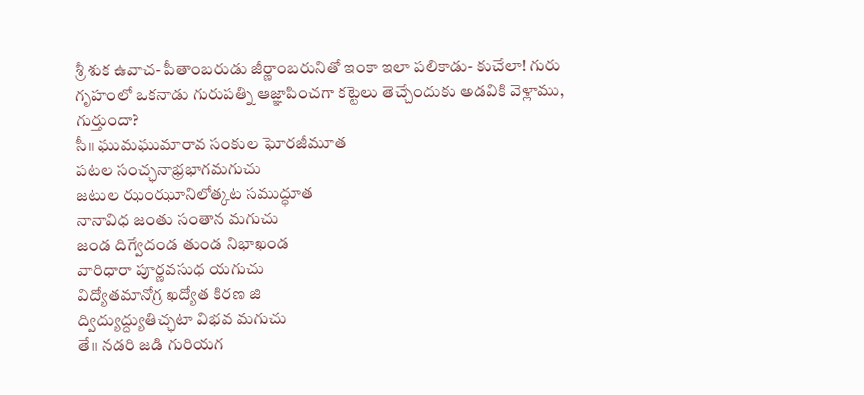శ్రీ శుక ఉవాచ- పీతాంబరుడు జీర్ణాంబరునితో ఇంకా ఇలా పలికాడు- కుచేలా! గురు గృహంలో ఒకనాడు గురుపత్ని ఆజ్ఞాపించగా కట్టెలు తెచ్చేందుకు అడవికి వెళ్లాము, గుర్తుందా?
సీ॥ ఘుమఘుమారావ సంకుల ఘోరజీమూత
పటల సంచ్ఛనాభ్రభాగమగుచు
జటుల ఝంఝూనిలోత్కట సముద్ధూత
నానావిధ జంతు సంతాన మగుచు
జండ దిగ్వేదండ తుండ నిభాఖండ
వారిధారా పూర్ణవసుధ యగుచు
విద్యోతమానోగ్ర ఖద్యోత కిరణ జి
ద్విద్యుద్ద్యుతిచ్ఛటా విభవ మగుచు
తే॥ నడరి జడి గురియగ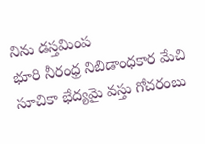నిను డస్తమింప
భూరి నీరంధ్ర నిబిడాంధకార మేచి
సూచికా భేద్యమై వస్తు గోచరంబు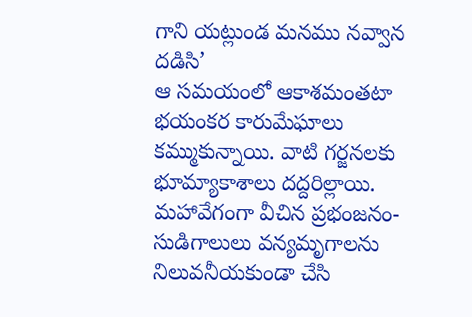గాని యట్లుండ మనము నవ్వాన దడిసి’
ఆ సమయంలో ఆకాశమంతటా భయంకర కారుమేఘాలు కమ్ముకున్నాయి. వాటి గర్జనలకు భూమ్యాకాశాలు దద్దరిల్లాయి. మహావేగంగా వీచిన ప్రభంజనం- సుడిగాలులు వన్యమృగాలను నిలువనీయకుండా చేసి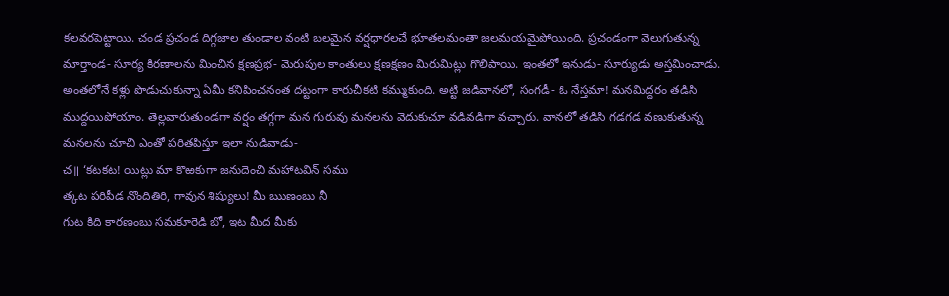కలవరపెట్టాయి. చండ ప్రచండ దిగ్గజాల తుండాల వంటి బలమైన వర్షధారలచే భూతలమంతా జలమయమైపోయింది. ప్రచండంగా వెలుగుతున్న మార్తాండ- సూర్య కిరణాలను మించిన క్షణప్రభ- మెరుపుల కాంతులు క్షణక్షణం మిరుమిట్లు గొలిపాయి. ఇంతలో ఇనుడు- సూర్యుడు అస్తమించాడు. అంతలోనే కళ్లు పొడుచుకున్నా ఏమీ కనిపించనంత దట్టంగా కారుచీకటి కమ్ముకుంది. అట్టి జడివానలో, సంగడీ- ఓ నేస్తమా! మనమిద్దరం తడిసి ముద్దయిపోయాం. తెల్లవారుతుండగా వర్షం తగ్గగా మన గురువు మనలను వెదుకుచూ వడివడిగా వచ్చారు. వానలో తడిసి గడగడ వణుకుతున్న మనలను చూచి ఎంతో పరితపిస్తూ ఇలా నుడివాడు-
చ॥ ‘కటకట! యిట్లు మా కొఱకుగా జనుదెంచి మహాటవిన్ సము
త్కట పరిపీడ నొందితిరి, గావున శిష్యులు! మీ ఋణంబు నీ
గుట కిది కారణంబు సమకూరెడి బో, ఇట మీద మీకు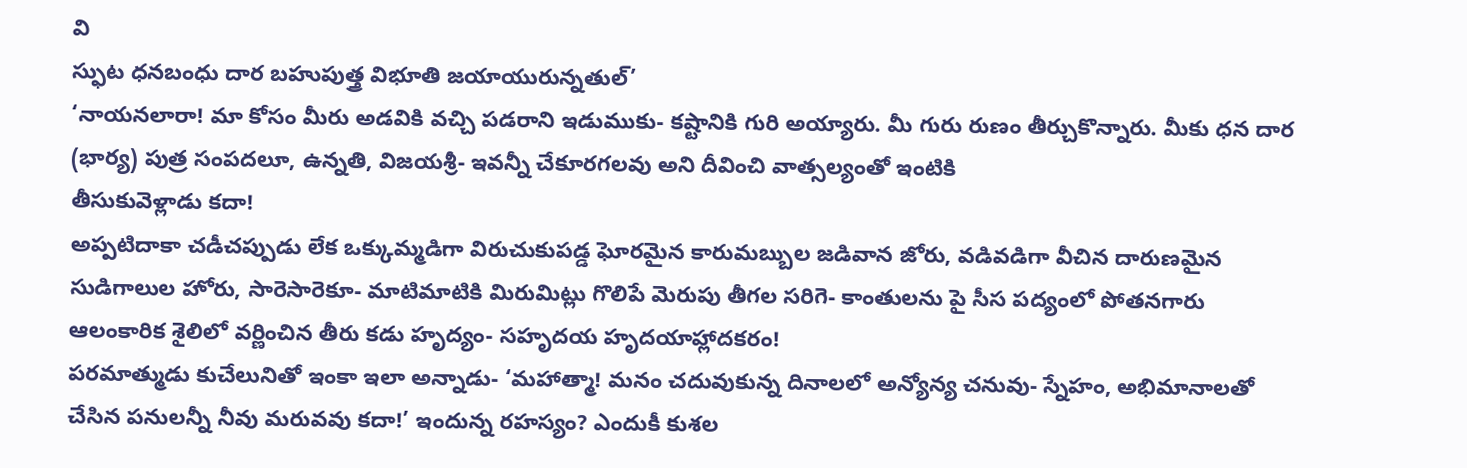వి
స్ఫుట ధనబంధు దార బహుపుత్త్ర విభూతి జయాయురున్నతుల్’
‘నాయనలారా! మా కోసం మీరు అడవికి వచ్చి పడరాని ఇడుముకు- కష్టానికి గురి అయ్యారు. మీ గురు రుణం తీర్చుకొన్నారు. మీకు ధన దార (భార్య) పుత్ర సంపదలూ, ఉన్నతి, విజయశ్రీ- ఇవన్నీ చేకూరగలవు అని దీవించి వాత్సల్యంతో ఇంటికి
తీసుకువెళ్లాడు కదా!
అప్పటిదాకా చడీచప్పుడు లేక ఒక్కుమ్మడిగా విరుచుకుపడ్డ ఘోరమైన కారుమబ్బుల జడివాన జోరు, వడివడిగా వీచిన దారుణమైన సుడిగాలుల హోరు, సారెసారెకూ- మాటిమాటికి మిరుమిట్లు గొలిపే మెరుపు తీగల సరిగె- కాంతులను పై సీస పద్యంలో పోతనగారు ఆలంకారిక శైలిలో వర్ణించిన తీరు కడు హృద్యం- సహృదయ హృదయాహ్లాదకరం!
పరమాత్ముడు కుచేలునితో ఇంకా ఇలా అన్నాడు- ‘మహాత్మా! మనం చదువుకున్న దినాలలో అన్యోన్య చనువు- స్నేహం, అభిమానాలతో చేసిన పనులన్నీ నీవు మరువవు కదా!’ ఇందున్న రహస్యం? ఎందుకీ కుశల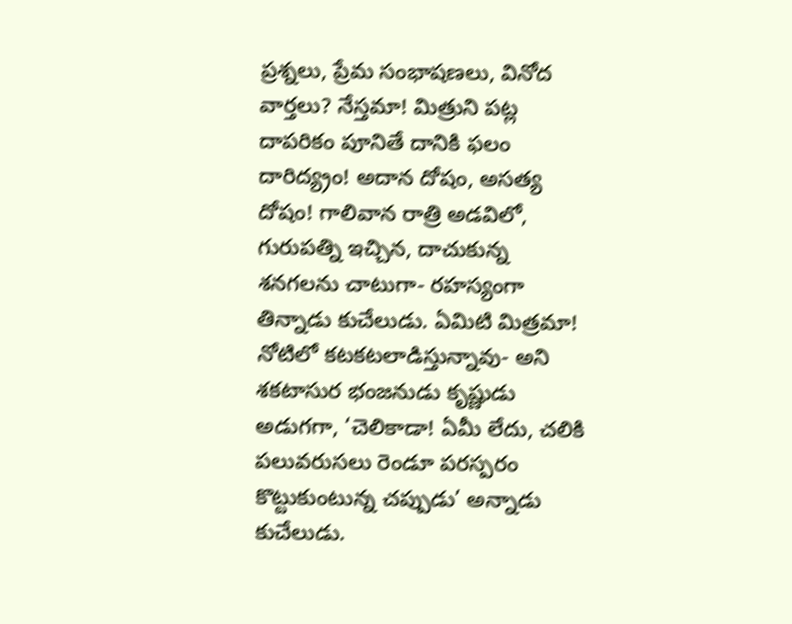ప్రశ్నలు, ప్రేమ సంభాషణలు, వినోద వార్తలు? నేస్తమా! మిత్రుని పట్ల దాపరికం పూనితే దానికి ఫలం దారిద్య్రం! అదాన దోషం, అసత్య దోషం! గాలివాన రాత్రి అడవిలో, గురుపత్ని ఇచ్చిన, దాచుకున్న శనగలను చాటుగా- రహస్యంగా తిన్నాడు కుచేలుడు. ఏమిటి మిత్రమా! నోటిలో కటకటలాడిస్తున్నావు- అని శకటాసుర భంజనుడు కృష్ణుడు అడుగగా, ‘చెలికాడా! ఏమీ లేదు, చలికి పలువరుసలు రెండూ పరస్పరం కొట్టుకుంటున్న చప్పుడు’ అన్నాడు కుచేలుడు.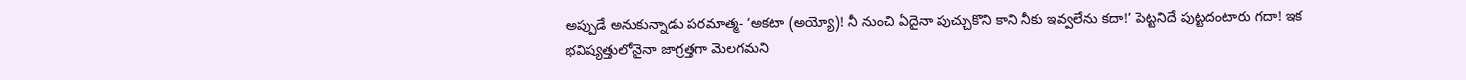అప్పుడే అనుకున్నాడు పరమాత్మ- ‘అకటా (అయ్యో)! నీ నుంచి ఏదైనా పుచ్చుకొని కాని నీకు ఇవ్వలేను కదా!’ పెట్టనిదే పుట్టదంటారు గదా! ఇక భవిష్యత్తులోనైనా జాగ్రత్తగా మెలగమని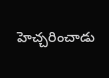హెచ్చరించాడు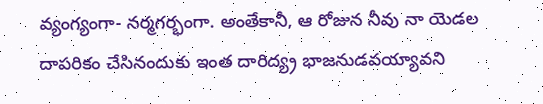వ్యంగ్యంగా- నర్మగర్భంగా. అంతేకానీ, ఆ రోజున నీవు నా యెడల దాపరికం చేసినందుకు ఇంత దారిద్య్ర భాజనుడవయ్యావని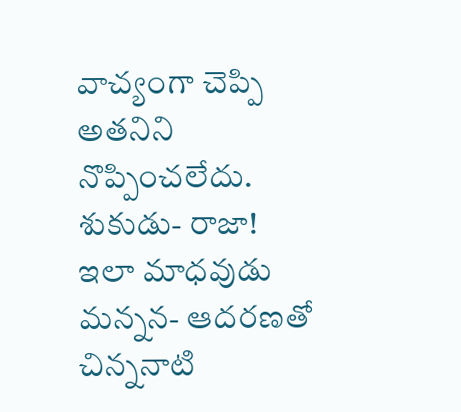వాచ్యంగా చెప్పి అతనిని నొప్పించలేదు.
శుకుడు- రాజా! ఇలా మాధవుడు మన్నన- ఆదరణతో చిన్ననాటి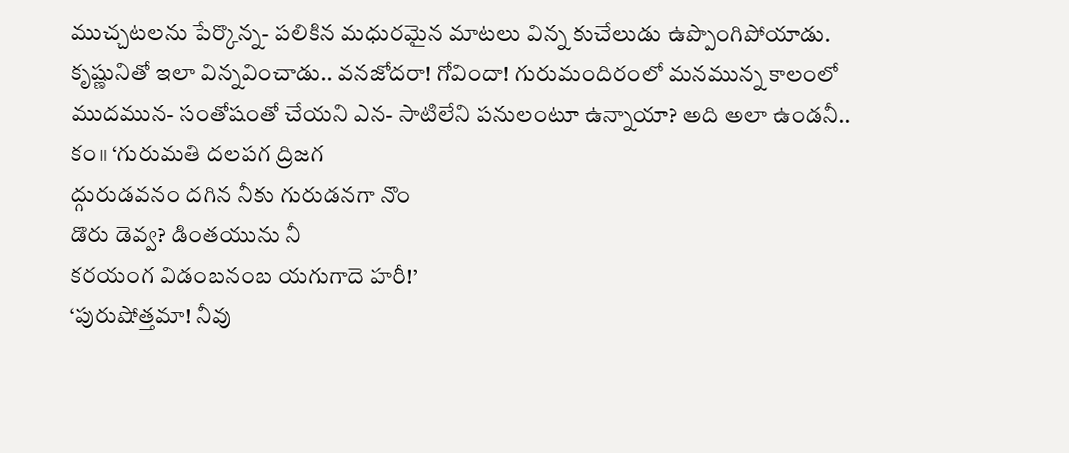ముచ్చటలను పేర్కొన్న- పలికిన మధురమైన మాటలు విన్న కుచేలుడు ఉప్పొంగిపోయాడు. కృష్ణునితో ఇలా విన్నవించాడు.. వనజోదరా! గోవిందా! గురుమందిరంలో మనమున్న కాలంలో ముదమున- సంతోషంతో చేయని ఎన- సాటిలేని పనులంటూ ఉన్నాయా? అది అలా ఉండనీ..
కం॥ ‘గురుమతి దలపగ ద్రిజగ
ద్గురుడవనం దగిన నీకు గురుడనగా నొం
డొరు డెవ్వ? డింతయును నీ
కరయంగ విడంబనంబ యగుగాదె హరీ!’
‘పురుషోత్తమా! నీవు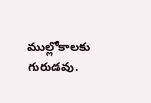ముల్లోకాలకు గురుడవు.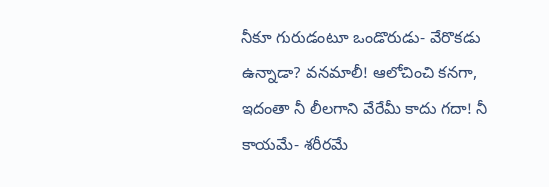నీకూ గురుడంటూ ఒండొరుడు- వేరొకడు ఉన్నాడా? వనమాలీ! ఆలోచించి కనగా, ఇదంతా నీ లీలగాని వేరేమీ కాదు గదా! నీ కాయమే- శరీరమే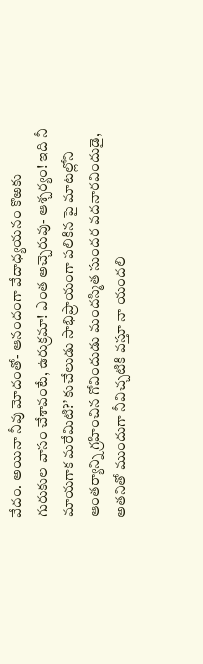వేదం. అయినా నీవు మోదంతో- ఆనందంగా వేదాధ్యయనం కొఱకు గురుకుల వాసం చేశావంటే, ఉరుక్రమా! ఎంత అచ్చెరువు- ఆశ్చర్యం! ఇది నీ మాయగాక మరేమిటి?’ కుచేలుడు సాభిప్రాయంగా పలికిన పై మాటల్లోని ఆంతర్యాన్ని గ్రహించిన గోవిందుడు మందస్మిత సుందర వదనారవిందుడై, అతనితో ముందుగా నీవిచ్చటికి వస్తూ నా యందలి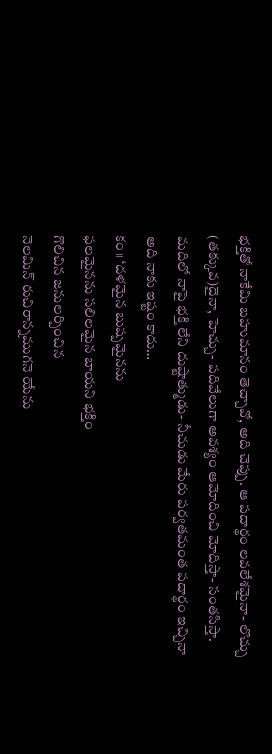భక్తితో నాకేమి బహుమానం తెచ్చావో, అది చెప్పు. ఆ పదార్థం లవలేశమైనా- లొచ్చు (తక్కువ)దైనా, హెచ్చు- పదివేలుగా అవశ్యం ఆమోదించి మోదిస్తా- సంతసిస్తా. మదిలో నాపై భక్తి లేని దుష్టాత్ముడు- నీచుడు మేరు పర్వతమంత పదార్థం ఇచ్చినా అది నాకు ఇష్టం కాదు…
కం॥ ‘దళమైన బుష్పమైనను
ఫలమైనను సలిలమైన బాయని భక్తిం
గొలిచిన జనులర్పించిన
నెలమిన్ రుచిరాన్నముగనె యేను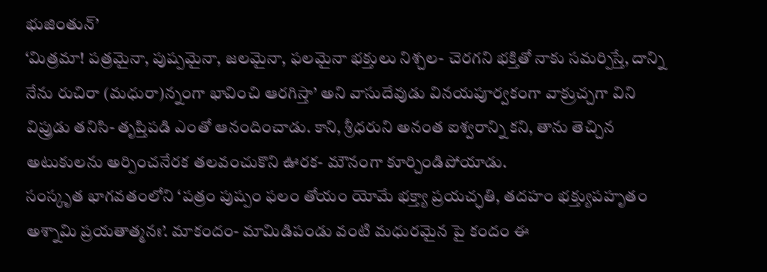భుజింతున్’
‘మిత్రమా! పత్రమైనా, పుష్పమైనా, జలమైనా, ఫలమైనా భక్తులు నిశ్చల- చెరగని భక్తితో నాకు సమర్పిస్తే, దాన్ని నేను రుచిరా (మధురా)న్నంగా భావించి ఆరగిస్తా’ అని వాసుదేవుడు వినయపూర్వకంగా వాక్రుచ్చగా విని విప్రుడు తనిసి- తృప్తిపడి ఎంతో ఆనందించాడు. కాని, శ్రీధరుని అనంత ఐశ్వరాన్ని కని, తాను తెచ్చిన అటుకులను అర్పించనేరక తలవంచుకొని ఊరక- మౌనంగా కూర్చిండిపోయాడు.
సంస్కృత భాగవతంలోని ‘పత్రం పుష్పం ఫలం తోయం యోమే భక్త్యా ప్రయచ్ఛతి, తదహం భక్త్యుపహృతం అశ్నామి ప్రయతాత్మనః’. మాకందం- మామిడిపండు వంటి మధురమైన పై కందం ఈ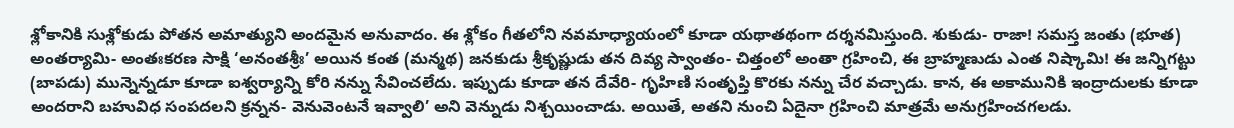శ్లోకానికి సుశ్లోకుడు పోతన అమాత్యుని అందమైన అనువాదం. ఈ శ్లోకం గీతలోని నవమాధ్యాయంలో కూడా యథాతథంగా దర్శనమిస్తుంది. శుకుడు- రాజా! సమస్త జంతు (భూత) అంతర్యామి- అంతఃకరణ సాక్షి ‘అనంతశ్రీః’ అయిన కంత (మన్మథ) జనకుడు శ్రీకృష్ణుడు తన దివ్య స్వాంతం- చిత్తంలో అంతా గ్రహించి, ఈ బ్రాహ్మణుడు ఎంత నిష్కామి! ఈ జన్నిగట్టు (బాపడు) మున్నెన్నడూ కూడా ఐశ్వర్యాన్ని కోరి నన్ను సేవించలేదు. ఇప్పుడు కూడా తన దేవేరి- గృహిణి సంతృప్తి కొరకు నన్ను చేర వచ్చాడు. కాన, ఈ అకామునికి ఇంద్రాదులకు కూడా అందరాని బహువిధ సంపదలని క్రన్నన- వెనువెంటనే ఇవ్వాలి’ అని వెన్నుడు నిశ్చయించాడు. అయితే, అతని నుంచి ఏదైనా గ్రహించి మాత్రమే అనుగ్రహించగలడు.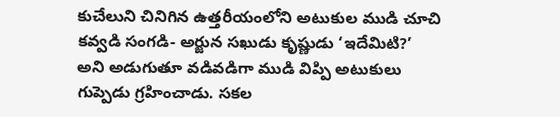కుచేలుని చినిగిన ఉత్తరీయంలోని అటుకుల ముడి చూచి కవ్వడి సంగడి- అర్జున సఖుడు కృష్ణుడు ‘ఇదేమిటి?’ అని అడుగుతూ వడివడిగా ముడి విప్పి అటుకులు గుప్పెడు గ్రహించాడు. సకల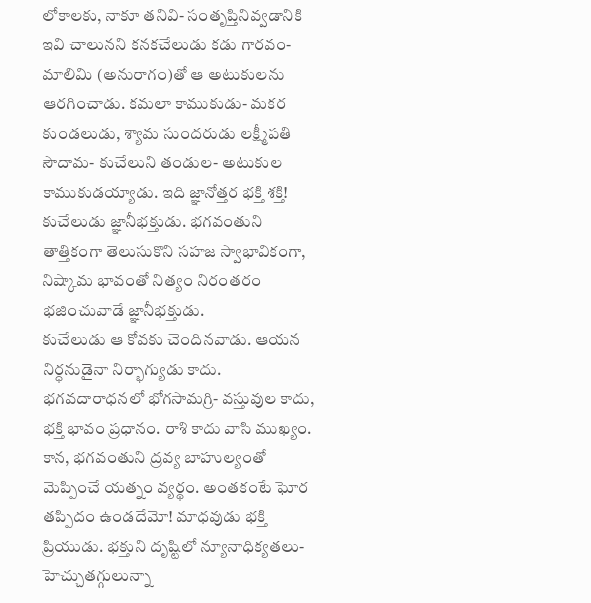లోకాలకు, నాకూ తనివి- సంతృప్తినివ్వడానికి ఇవి చాలునని కనకచేలుడు కడు గారవం- మాలిమి (అనురాగం)తో ఆ అటుకులను ఆరగించాడు. కమలా కాముకుడు- మకర కుండలుడు, శ్యామ సుందరుడు లక్ష్మీపతి సౌదామ- కుచేలుని తండుల- అటుకుల కాముకుడయ్యాడు. ఇది జ్ఞానోత్తర భక్తి శక్తి! కుచేలుడు జ్ఞానీభక్తుడు. భగవంతుని తాత్తికంగా తెలుసుకొని సహజ స్వాభావికంగా, నిష్కామ భావంతో నిత్యం నిరంతరం భజించువాడే జ్ఞానీభక్తుడు.
కుచేలుడు ఆ కోవకు చెందినవాడు. ఆయన నిర్ధనుడైనా నిర్భాగ్యుడు కాదు. భగవదారాధనలో భోగసామగ్రి- వస్తువుల కాదు, భక్తి భావం ప్రధానం. రాశి కాదు వాసి ముఖ్యం. కాన, భగవంతుని ద్రవ్య బాహుల్యంతో మెప్పించే యత్నం వ్యర్థం. అంతకంటే ఘోర తప్పిదం ఉండదేమో! మాధవుడు భక్తి ప్రియుడు. భక్తుని దృష్టిలో న్యూనాధిక్యతలు- హెచ్చుతగ్గులున్నా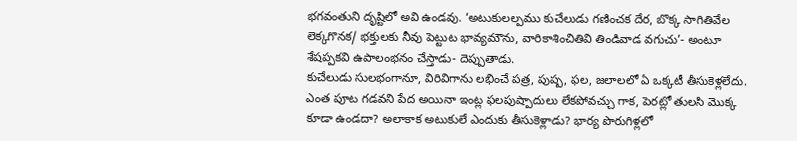భగవంతుని దృష్టిలో అవి ఉండవు. ‘అటుకులల్పము కుచేలుడు గణించక దేర, బొక్క సాగితివేల లెక్కగొనక/ భక్తులకు నీవు పెట్టుట భావ్యమౌను, వారికాశించితివి తిండివాడ వగుచు’- అంటూ శేషప్పకవి ఉపాలంభనం చేస్తాడు- దెప్పుతాడు.
కుచేలుడు సులభంగానూ, విరివిగాను లభించే పత్ర, పుష్ప, ఫల, జలాలలో ఏ ఒక్కటీ తీసుకెళ్లలేదు. ఎంత పూట గడవని పేద అయినా ఇంట్ల ఫలపుష్పాదులు లేకపోవచ్చు గాక, పెరట్లో తులసి మొక్క కూడా ఉండదా? అలాకాక అటుకులే ఎందుకు తీసుకెళ్లాడు? భార్య పొరుగిళ్లలో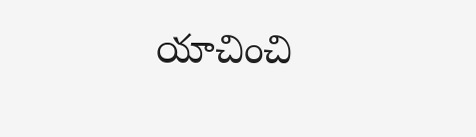యాచించి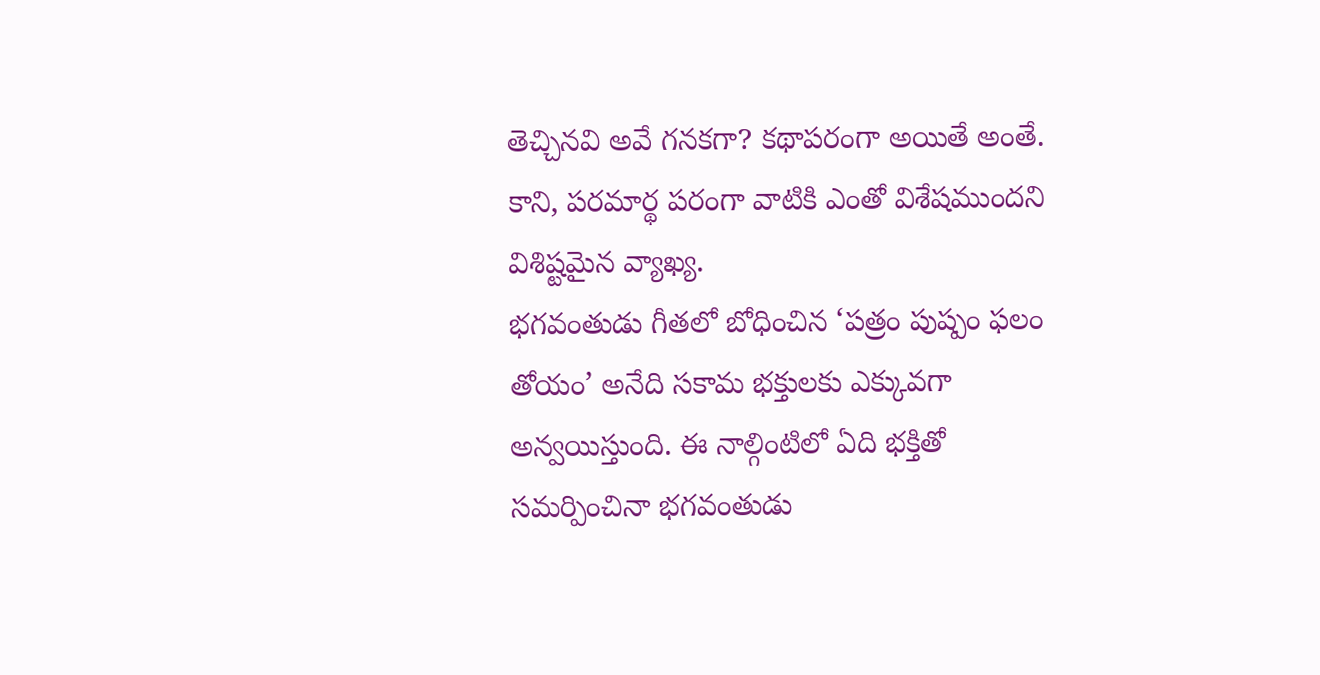తెచ్చినవి అవే గనకగా? కథాపరంగా అయితే అంతే. కాని, పరమార్థ పరంగా వాటికి ఎంతో విశేషముందని విశిష్టమైన వ్యాఖ్య.
భగవంతుడు గీతలో బోధించిన ‘పత్రం పుష్పం ఫలం తోయం’ అనేది సకామ భక్తులకు ఎక్కువగా అన్వయిస్తుంది. ఈ నాల్గింటిలో ఏది భక్తితో సమర్పించినా భగవంతుడు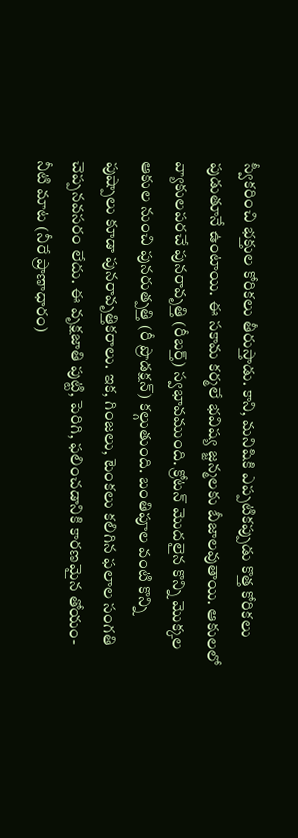స్వీకరించి భక్తుల కోరికలు తీరుస్తాడు. కాని, మనిషికి ఎప్పటికప్పుడు కొత్త కోరికలు పుడుతూనే ఉంటాయి. ఈ సకామ కర్మలే భవిష్య జ్జన్మలకు బీజాలవుతాయి. ఆకులలో వ్యాకులపరచే పునరావృత్తి (రీబర్త్) స్వభావముంది. క్రోటన్ మొదలైన కొన్ని మొక్కల ఆకుల నుంచి పునరుత్పత్తి (రీ ప్రొడక్షన్) కల్గుతుంది. బంతిపూల వంటి కొన్ని పుష్పాలు కూడా పునరావృత్తికరాలు. ఇక, గింజలు, టెంకలు కలిగిన ఫలాల సంగతి చెప్పనవసరం లేదు. ఈ వృక్షజాతి పుట్టి, పెరిగి, ఫలించడానికి కారణమైన తోయం- నీటి మాట (నీరే ప్రాణాధారం)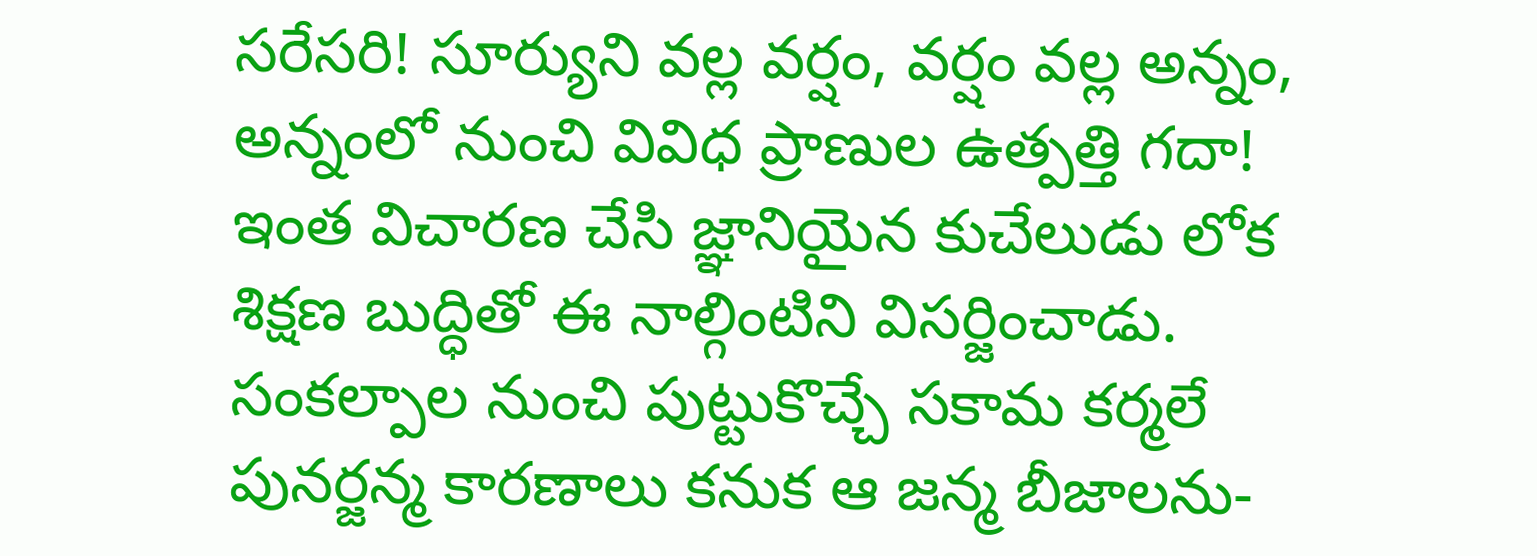సరేసరి! సూర్యుని వల్ల వర్షం, వర్షం వల్ల అన్నం, అన్నంలో నుంచి వివిధ ప్రాణుల ఉత్పత్తి గదా! ఇంత విచారణ చేసి జ్ఞానియైన కుచేలుడు లోక శిక్షణ బుద్ధితో ఈ నాల్గింటిని విసర్జించాడు.
సంకల్పాల నుంచి పుట్టుకొచ్చే సకామ కర్మలే పునర్జన్మ కారణాలు కనుక ఆ జన్మ బీజాలను-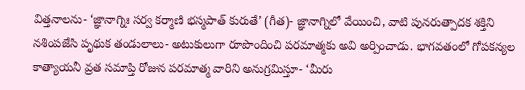విత్తనాలను- ‘జ్ఞానాగ్నిః సర్వ కర్మాణి భస్మపాత్ కురుతే’ (గీత)- జ్ఞానాగ్నిలో వేయించి, వాటి పునరుత్పాదక శక్తిని నశింపజేసి పృథుక తండులాలు- అటుకులుగా రూపొందించి పరమాత్మకు అవి అర్పించాడు. భాగవతంలో గోపకన్యల కాత్యాయనీ వ్రత సమాప్తి రోజున పరమాత్మ వారిని అనుగ్రమిస్తూ- ‘మీరు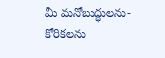మీ మనోబుద్ధులను- కోరికలను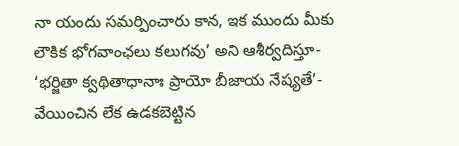నా యందు సమర్పించారు కాన, ఇక ముందు మీకు లౌకిక భోగవాంఛలు కలుగవు’ అని ఆశీర్వదిస్తూ- ‘భర్జితా క్వథితాధానాః ప్రాయో బీజాయ నేష్యతే’- వేయించిన లేక ఉడకబెట్టిన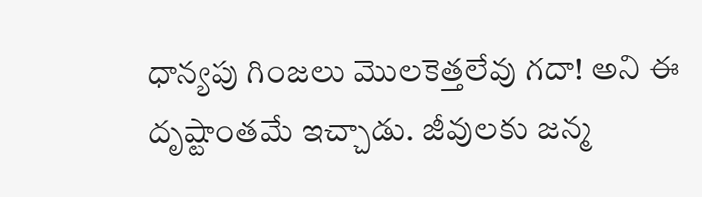ధాన్యపు గింజలు మొలకెత్తలేవు గదా! అని ఈ దృష్టాంతమే ఇచ్చాడు. జీవులకు జన్మ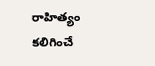రాహిత్యం కలిగించే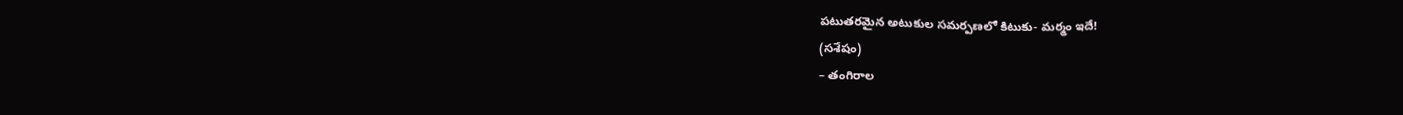పటుతరమైన అటుకుల సమర్పణలో కిటుకు- మర్మం ఇదే!
(సశేషం)
– తంగిరాల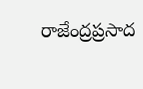రాజేంద్రప్రసాద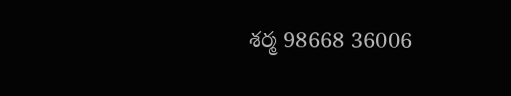శర్మ 98668 36006